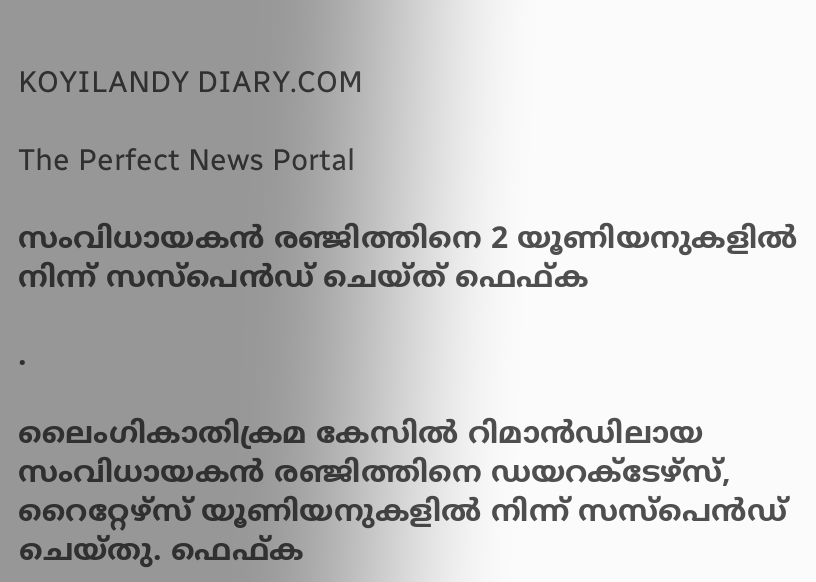KOYILANDY DIARY.COM

The Perfect News Portal

സംവിധായകൻ രഞ്ജിത്തിനെ 2 യൂണിയനുകളിൽ നിന്ന് സസ്‌പെൻഡ് ചെയ്ത് ഫെഫ്ക

.

ലൈംഗികാതിക്രമ കേസിൽ റിമാൻഡിലായ സംവിധായകൻ രഞ്ജിത്തിനെ ഡയറക്ടേഴ്സ്, റൈറ്റേഴ്സ് യൂണിയനുകളിൽ നിന്ന് സസ്‌പെൻഡ് ചെയ്‌തു. ഫെഫ്ക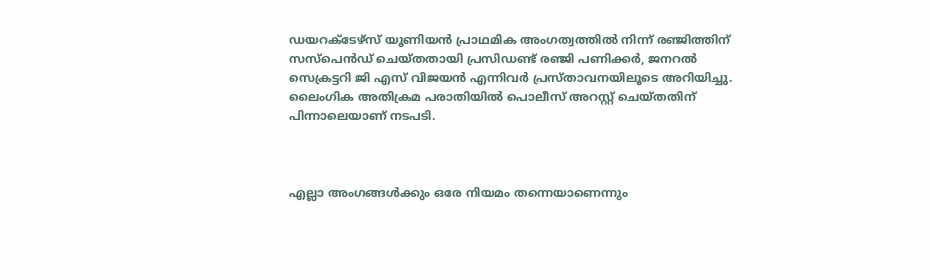ഡയറക്ടേഴ്സ് യൂണിയൻ പ്രാഥമിക അംഗത്വത്തിൽ നിന്ന് രഞ്ജിത്തിന് സസ്പെൻഡ് ചെയ്തതായി പ്രസിഡണ്ട് രഞ്ജി പണിക്കർ, ജനറൽ സെക്രട്ടറി ജി എസ് വിജയൻ എന്നിവർ പ്രസ്താവനയിലൂടെ അറിയിച്ചു. ലൈംഗിക അതിക്രമ പരാതിയിൽ പൊലീസ് അറസ്റ്റ് ചെയ്തതിന് പിന്നാലെയാണ് നടപടി.



എല്ലാ അംഗങ്ങൾക്കും ഒരേ നിയമം തന്നെയാണെന്നും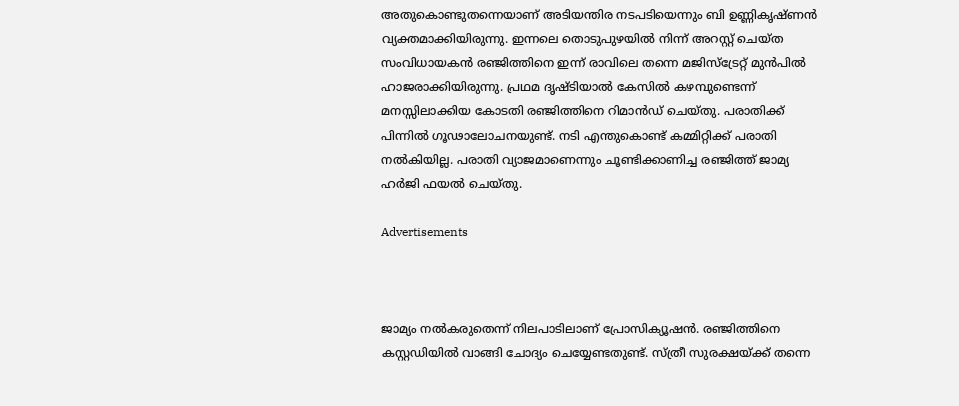അതുകൊണ്ടുതന്നെയാണ് അടിയന്തിര നടപടിയെന്നും ബി ഉണ്ണികൃഷ്ണൻ വ്യക്തമാക്കിയിരുന്നു. ഇന്നലെ തൊടുപുഴയിൽ നിന്ന് അറസ്റ്റ് ചെയ്ത സംവിധായകൻ രഞ്ജിത്തിനെ ഇന്ന് രാവിലെ തന്നെ മജിസ്ട്രേറ്റ് മുൻപിൽ ഹാജരാക്കിയിരുന്നു. പ്രഥമ ദൃഷ്ടിയാൽ കേസിൽ കഴമ്പുണ്ടെന്ന് മനസ്സിലാക്കിയ കോടതി രഞ്ജിത്തിനെ റിമാൻഡ് ചെയ്തു. പരാതിക്ക് പിന്നിൽ ഗൂഢാലോചനയുണ്ട്. നടി എന്തുകൊണ്ട് കമ്മിറ്റിക്ക് പരാതി നൽകിയില്ല. പരാതി വ്യാജമാണെന്നും ചൂണ്ടിക്കാണിച്ച രഞ്ജിത്ത് ജാമ്യ ഹർജി ഫയൽ ചെയ്തു.

Advertisements



ജാമ്യം നൽകരുതെന്ന് നിലപാടിലാണ് പ്രോസിക്യൂഷൻ. രഞ്ജിത്തിനെ കസ്റ്റഡിയിൽ വാങ്ങി ചോദ്യം ചെയ്യേണ്ടതുണ്ട്. സ്ത്രീ സുരക്ഷയ്ക്ക് തന്നെ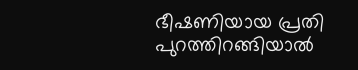ഭീഷണിയായ പ്രതി പുറത്തിറങ്ങിയാൽ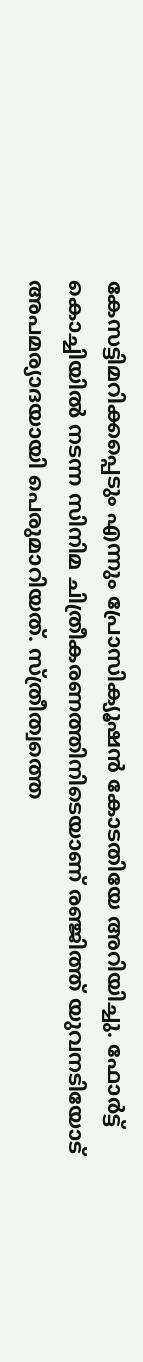കേസട്ടിമറിക്കപ്പെടും എന്നും പ്രോസിക്യൂഷൻ കോടതിയേ അറിയിച്ചു. ഫോർട്ട്‌ കൊച്ചിയിൽ നടന്ന സിനിമ ചിത്രീകരണത്തിനിടെയാണ് രഞ്ജിത്ത് യുവനടിയോട് അപമര്യാദയായി പെരുമാറിയത്. സ്ത്രീത്വത്തെ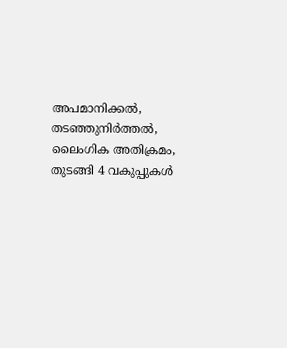അപമാനിക്കൽ, തടഞ്ഞുനിർത്തൽ, ലൈംഗിക അതിക്രമം, തുടങ്ങി 4 വകുപ്പുകൾ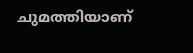ചുമത്തിയാണ്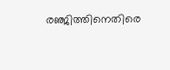രഞ്ജിത്തിനെതിരെ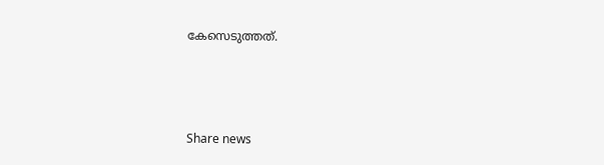കേസെടുത്തത്.



Share news